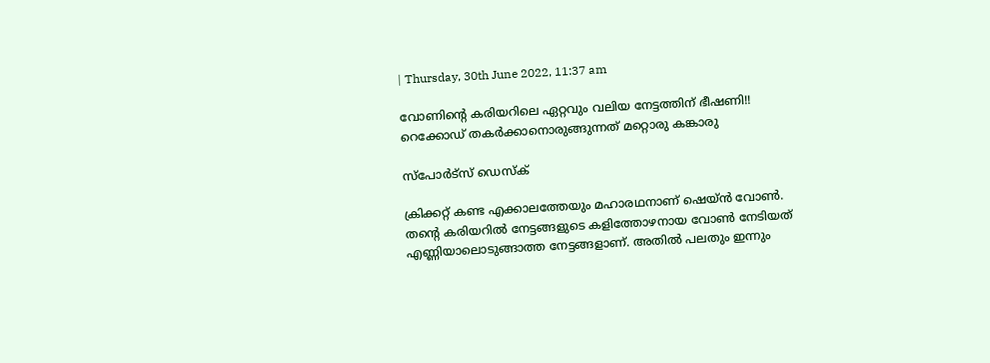| Thursday, 30th June 2022, 11:37 am

വോണിന്റെ കരിയറിലെ ഏറ്റവും വലിയ നേട്ടത്തിന് ഭീഷണി!! റെക്കോഡ് തകര്‍ക്കാനൊരുങ്ങുന്നത് മറ്റൊരു കങ്കാരു

സ്പോര്‍ട്സ് ഡെസ്‌ക്

ക്രിക്കറ്റ് കണ്ട എക്കാലത്തേയും മഹാരഥനാണ് ഷെയ്ന്‍ വോണ്‍. തന്റെ കരിയറില്‍ നേട്ടങ്ങളുടെ കളിത്തോഴനായ വോണ്‍ നേടിയത് എണ്ണിയാലൊടുങ്ങാത്ത നേട്ടങ്ങളാണ്. അതില്‍ പലതും ഇന്നും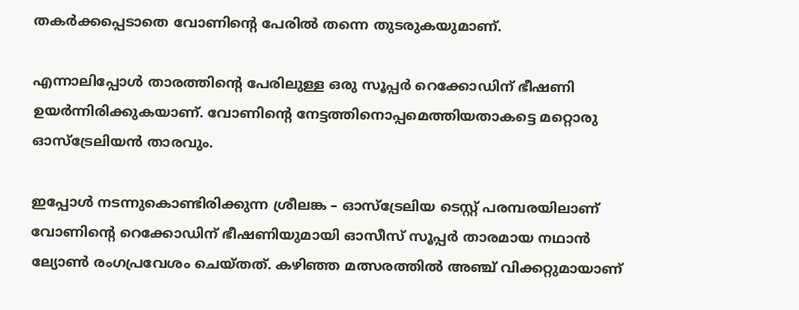തകര്‍ക്കപ്പെടാതെ വോണിന്റെ പേരില്‍ തന്നെ തുടരുകയുമാണ്.

എന്നാലിപ്പോള്‍ താരത്തിന്റെ പേരിലുള്ള ഒരു സൂപ്പര്‍ റെക്കോഡിന് ഭീഷണി ഉയര്‍ന്നിരിക്കുകയാണ്. വോണിന്റെ നേട്ടത്തിനൊപ്പമെത്തിയതാകട്ടെ മറ്റൊരു ഓസ്‌ട്രേലിയന്‍ താരവും.

ഇപ്പോള്‍ നടന്നുകൊണ്ടിരിക്കുന്ന ശ്രീലങ്ക – ഓസ്‌ട്രേലിയ ടെസ്റ്റ് പരമ്പരയിലാണ് വോണിന്റെ റെക്കോഡിന് ഭീഷണിയുമായി ഓസീസ് സൂപ്പര്‍ താരമായ നഥാന്‍ ല്യോണ്‍ രംഗപ്രവേശം ചെയ്തത്. കഴിഞ്ഞ മത്സരത്തില്‍ അഞ്ച് വിക്കറ്റുമായാണ്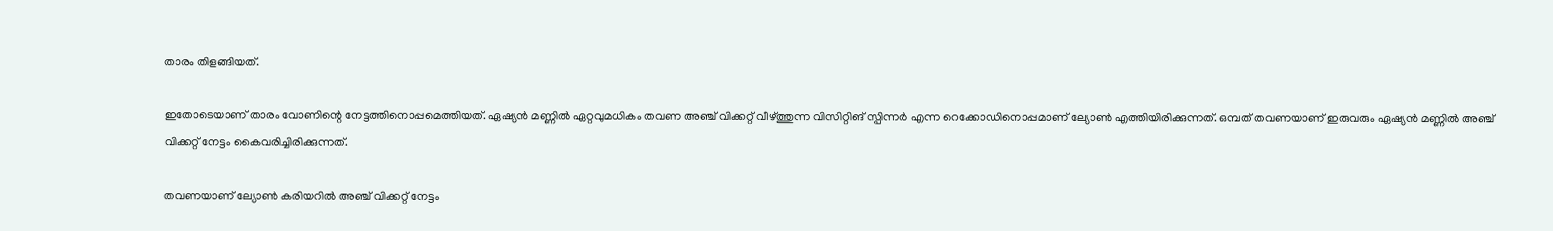താരം തിളങ്ങിയത്.

ഇതോടെയാണ് താരം വോണിന്റെ നേട്ടത്തിനൊപ്പമെത്തിയത്. ഏഷ്യന്‍ മണ്ണില്‍ ഏറ്റവുമധികം തവണ അഞ്ച് വിക്കറ്റ് വീഴ്ത്തുന്ന വിസിറ്റിങ് സ്പിന്നര്‍ എന്ന റെക്കോഡിനൊപ്പമാണ് ല്യോണ്‍ എത്തിയിരിക്കുന്നത്. ഒമ്പത് തവണയാണ് ഇരുവരും ഏഷ്യന്‍ മണ്ണില്‍ അഞ്ച് വിക്കറ്റ് നേട്ടം കൈവരിച്ചിരിക്കുന്നത്.

തവണയാണ് ല്യോണ്‍ കരിയറില്‍ അഞ്ച് വിക്കറ്റ് നേട്ടം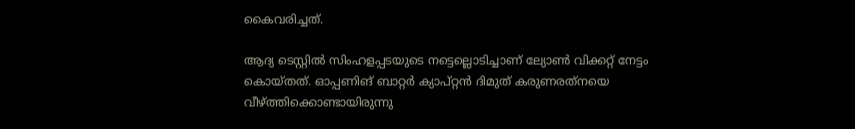കൈവരിച്ചത്.

ആദ്യ ടെസ്റ്റില്‍ സിംഹളപ്പടയുടെ നട്ടെല്ലൊടിച്ചാണ് ല്യോണ്‍ വിക്കറ്റ് നേട്ടം കൊയ്തത്. ഓപ്പണിങ് ബാറ്റര്‍ ക്യാപ്റ്റന്‍ ദിമുത് കരുണരത്‌നയെ വീഴ്ത്തിക്കൊണ്ടായിരുന്നു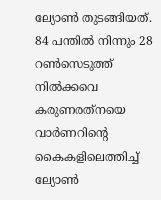ല്യോണ്‍ തുടങ്ങിയത്. 84 പന്തില്‍ നിന്നും 28 റണ്‍സെടുത്ത് നില്‍ക്കവെ കരുണരത്‌നയെ വാര്‍ണറിന്റെ കൈകളിലെത്തിച്ച് ല്യോണ്‍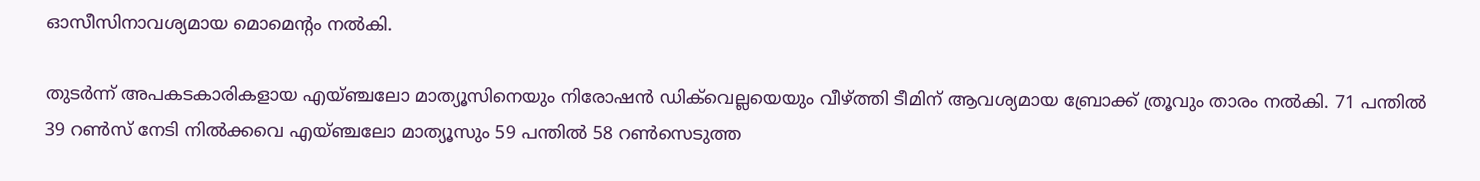ഓസീസിനാവശ്യമായ മൊമെന്റം നല്‍കി.

തുടര്‍ന്ന് അപകടകാരികളായ എയ്ഞ്ചലോ മാത്യൂസിനെയും നിരോഷന്‍ ഡിക്‌വെല്ലയെയും വീഴ്ത്തി ടീമിന് ആവശ്യമായ ബ്രോക്ക് ത്രൂവും താരം നല്‍കി. 71 പന്തില്‍ 39 റണ്‍സ് നേടി നില്‍ക്കവെ എയ്ഞ്ചലോ മാത്യൂസും 59 പന്തില്‍ 58 റണ്‍സെടുത്ത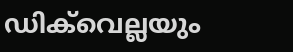ഡിക്‌വെല്ലയും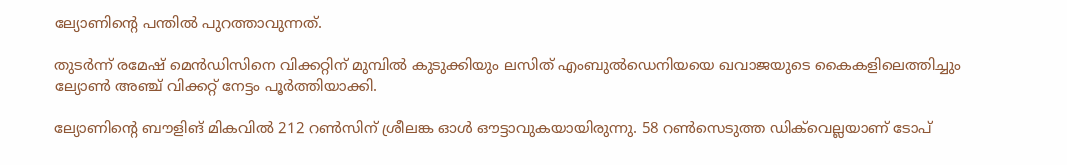ല്യോണിന്റെ പന്തില്‍ പുറത്താവുന്നത്.

തുടര്‍ന്ന് രമേഷ് മെന്‍ഡിസിനെ വിക്കറ്റിന് മുമ്പില്‍ കുടുക്കിയും ലസിത് എംബുല്‍ഡെനിയയെ ഖവാജയുടെ കൈകളിലെത്തിച്ചും ല്യോണ്‍ അഞ്ച് വിക്കറ്റ് നേട്ടം പൂര്‍ത്തിയാക്കി.

ല്യോണിന്റെ ബൗളിങ് മികവില്‍ 212 റണ്‍സിന് ശ്രീലങ്ക ഓള്‍ ഔട്ടാവുകയായിരുന്നു. 58 റണ്‍സെടുത്ത ഡിക്‌വെല്ലയാണ് ടോപ്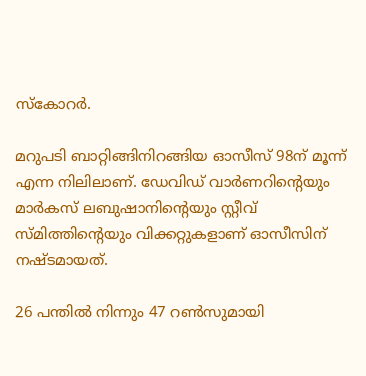സ്‌കോറര്‍.

മറുപടി ബാറ്റിങ്ങിനിറങ്ങിയ ഓസീസ് 98ന് മൂന്ന് എന്ന നിലിലാണ്. ഡേവിഡ് വാര്‍ണറിന്റെയും മാര്‍കസ് ലബുഷാനിന്റെയും സ്റ്റീവ് സ്മിത്തിന്റെയും വിക്കറ്റുകളാണ് ഓസീസിന് നഷ്ടമായത്.

26 പന്തില്‍ നിന്നും 47 റണ്‍സുമായി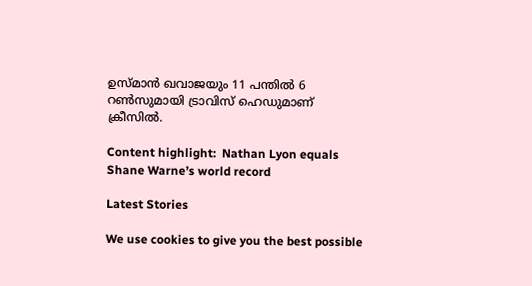ഉസ്മാന്‍ ഖവാജയും 11 പന്തില്‍ 6 റണ്‍സുമായി ട്രാവിസ് ഹെഡുമാണ് ക്രീസില്‍.

Content highlight:  Nathan Lyon equals Shane Warne’s world record

Latest Stories

We use cookies to give you the best possible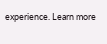experience. Learn more